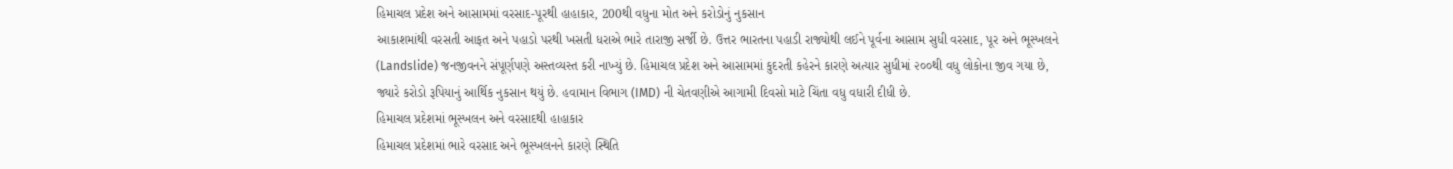હિમાચલ પ્રદેશ અને આસામમાં વરસાદ-પૂરથી હાહાકાર, 200થી વધુના મોત અને કરોડોનું નુકસાન
આકાશમાંથી વરસતી આફત અને પહાડો પરથી ખસતી ધરાએ ભારે તારાજી સર્જી છે. ઉત્તર ભારતના પહાડી રાજ્યોથી લઈને પૂર્વના આસામ સુધી વરસાદ, પૂર અને ભૂસ્ખલને (Landslide) જનજીવનને સંપૂર્ણપણે અસ્તવ્યસ્ત કરી નાખ્યું છે. હિમાચલ પ્રદેશ અને આસામમાં કુદરતી કહેરને કારણે અત્યાર સુધીમાં ૨૦૦થી વધુ લોકોના જીવ ગયા છે, જ્યારે કરોડો રૂપિયાનું આર્થિક નુકસાન થયું છે. હવામાન વિભાગ (IMD) ની ચેતવણીએ આગામી દિવસો માટે ચિંતા વધુ વધારી દીધી છે.
હિમાચલ પ્રદેશમાં ભૂસ્ખલન અને વરસાદથી હાહાકાર
હિમાચલ પ્રદેશમાં ભારે વરસાદ અને ભૂસ્ખલનને કારણે સ્થિતિ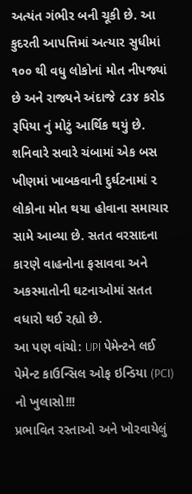અત્યંત ગંભીર બની ચૂકી છે. આ કુદરતી આપત્તિમાં અત્યાર સુધીમાં ૧૦૦ થી વધુ લોકોનાં મોત નીપજ્યાં છે અને રાજ્યને અંદાજે ૮૩૪ કરોડ રૂપિયા નું મોટું આર્થિક થયું છે. શનિવારે સવારે ચંબામાં એક બસ ખીણમાં ખાબકવાની દુર્ઘટનામાં ૨ લોકોના મોત થયા હોવાના સમાચાર સામે આવ્યા છે. સતત વરસાદના કારણે વાહનોના ફસાવવા અને અકસ્માતોની ઘટનાઓમાં સતત વધારો થઈ રહ્યો છે.
આ પણ વાંચો: UPI પેમેન્ટને લઈ પેમેન્ટ કાઉન્સિલ ઓફ ઇન્ડિયા (PCI) નો ખુલાસો!!!
પ્રભાવિત રસ્તાઓ અને ખોરવાયેલું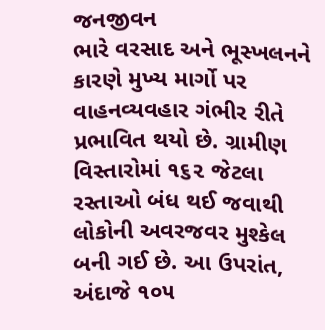જનજીવન
ભારે વરસાદ અને ભૂસ્ખલનને કારણે મુખ્ય માર્ગો પર વાહનવ્યવહાર ગંભીર રીતે પ્રભાવિત થયો છે. ગ્રામીણ વિસ્તારોમાં ૧૬૨ જેટલા રસ્તાઓ બંધ થઈ જવાથી લોકોની અવરજવર મુશ્કેલ બની ગઈ છે. આ ઉપરાંત, અંદાજે ૧૦૫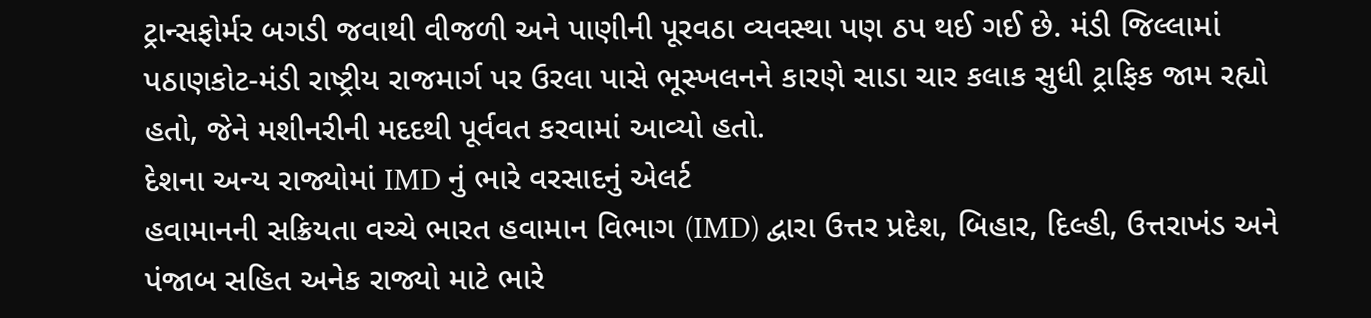ટ્રાન્સફોર્મર બગડી જવાથી વીજળી અને પાણીની પૂરવઠા વ્યવસ્થા પણ ઠપ થઈ ગઈ છે. મંડી જિલ્લામાં પઠાણકોટ-મંડી રાષ્ટ્રીય રાજમાર્ગ પર ઉરલા પાસે ભૂસ્ખલનને કારણે સાડા ચાર કલાક સુધી ટ્રાફિક જામ રહ્યો હતો, જેને મશીનરીની મદદથી પૂર્વવત કરવામાં આવ્યો હતો.
દેશના અન્ય રાજ્યોમાં IMD નું ભારે વરસાદનું એલર્ટ
હવામાનની સક્રિયતા વચ્ચે ભારત હવામાન વિભાગ (IMD) દ્વારા ઉત્તર પ્રદેશ, બિહાર, દિલ્હી, ઉત્તરાખંડ અને પંજાબ સહિત અનેક રાજ્યો માટે ભારે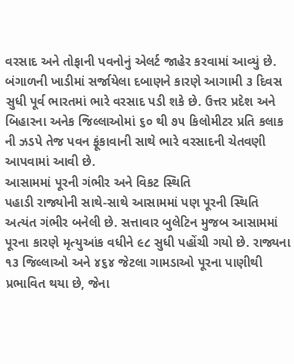વરસાદ અને તોફાની પવનોનું એલર્ટ જાહેર કરવામાં આવ્યું છે.
બંગાળની ખાડીમાં સર્જાયેલા દબાણને કારણે આગામી ૩ દિવસ સુધી પૂર્વ ભારતમાં ભારે વરસાદ પડી શકે છે. ઉત્તર પ્રદેશ અને બિહારના અનેક જિલ્લાઓમાં ૬૦ થી ૭૫ કિલોમીટર પ્રતિ કલાક ની ઝડપે તેજ પવન ફૂંકાવાની સાથે ભારે વરસાદની ચેતવણી આપવામાં આવી છે.
આસામમાં પૂરની ગંભીર અને વિકટ સ્થિતિ
પહાડી રાજ્યોની સાથે-સાથે આસામમાં પણ પૂરની સ્થિતિ અત્યંત ગંભીર બનેલી છે. સત્તાવાર બુલેટિન મુજબ આસામમાં પૂરના કારણે મૃત્યુઆંક વધીને ૯૮ સુધી પહોંચી ગયો છે. રાજ્યના ૧૩ જિલ્લાઓ અને ૪૬૪ જેટલા ગામડાઓ પૂરના પાણીથી પ્રભાવિત થયા છે, જેના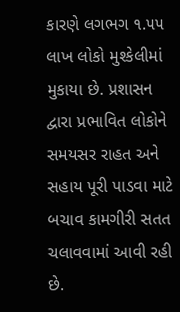કારણે લગભગ ૧.૫૫ લાખ લોકો મુશ્કેલીમાં મુકાયા છે. પ્રશાસન દ્વારા પ્રભાવિત લોકોને સમયસર રાહત અને સહાય પૂરી પાડવા માટે બચાવ કામગીરી સતત ચલાવવામાં આવી રહી છે.